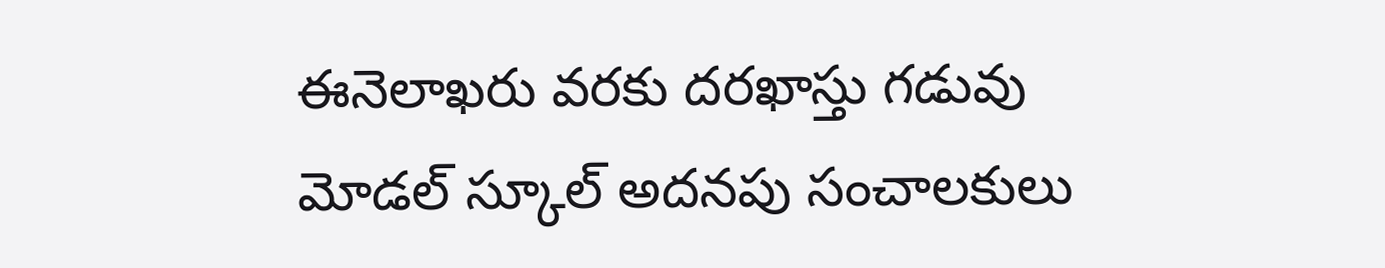ఈనెలాఖరు వరకు దరఖాస్తు గడువు
మోడల్ స్కూల్ అదనపు సంచాలకులు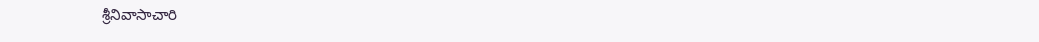శ్రీనివాసాచారి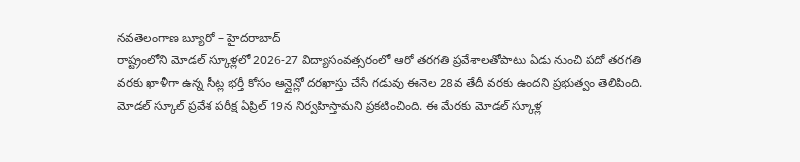నవతెలంగాణ బ్యూరో – హైదరాబాద్
రాష్ట్రంలోని మోడల్ స్కూళ్లలో 2026-27 విద్యాసంవత్సరంలో ఆరో తరగతి ప్రవేశాలతోపాటు ఏడు నుంచి పదో తరగతి వరకు ఖాళీగా ఉన్న సీట్ల భర్తీ కోసం ఆన్లైన్లో దరఖాస్తు చేసే గడువు ఈనెల 28వ తేదీ వరకు ఉందని ప్రభుత్వం తెలిపింది. మోడల్ స్కూల్ ప్రవేశ పరీక్ష ఏప్రిల్ 19న నిర్వహిస్తామని ప్రకటించింది. ఈ మేరకు మోడల్ స్కూళ్ల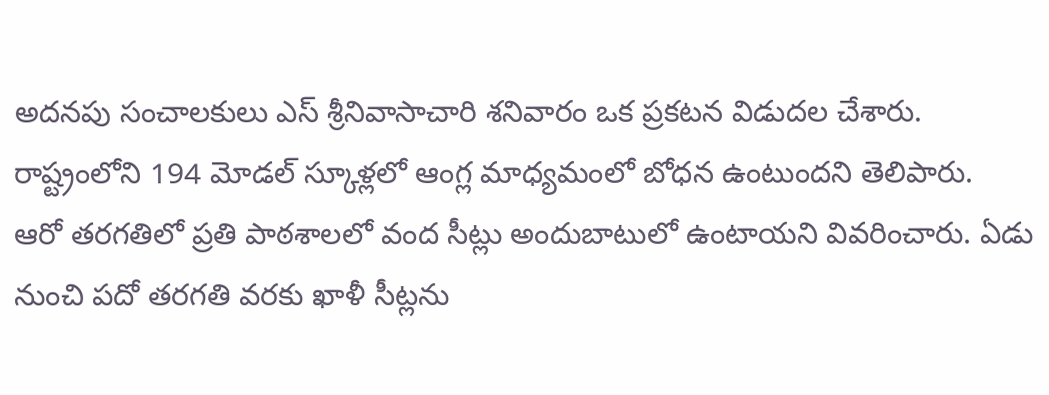అదనపు సంచాలకులు ఎస్ శ్రీనివాసాచారి శనివారం ఒక ప్రకటన విడుదల చేశారు. రాష్ట్రంలోని 194 మోడల్ స్కూళ్లలో ఆంగ్ల మాధ్యమంలో బోధన ఉంటుందని తెలిపారు.
ఆరో తరగతిలో ప్రతి పాఠశాలలో వంద సీట్లు అందుబాటులో ఉంటాయని వివరించారు. ఏడు నుంచి పదో తరగతి వరకు ఖాళీ సీట్లను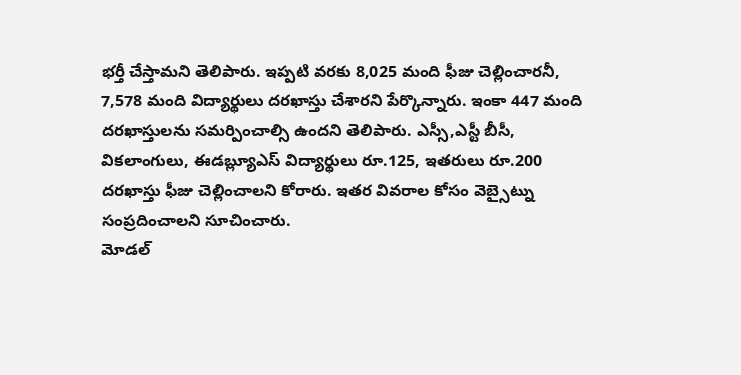భర్తీ చేస్తామని తెలిపారు. ఇప్పటి వరకు 8,025 మంది ఫీజు చెల్లించారనీ, 7,578 మంది విద్యార్థులు దరఖాస్తు చేశారని పేర్కొన్నారు. ఇంకా 447 మంది దరఖాస్తులను సమర్పించాల్సి ఉందని తెలిపారు. ఎస్సీ,ఎస్టీ బీసీ, వికలాంగులు, ఈడబ్ల్యూఎస్ విద్యార్థులు రూ.125, ఇతరులు రూ.200 దరఖాస్తు ఫీజు చెల్లించాలని కోరారు. ఇతర వివరాల కోసం వెబ్సైట్ను సంప్రదించాలని సూచించారు.
మోడల్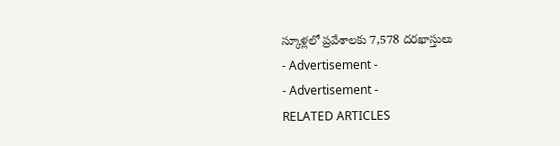స్కూళ్లలో ప్రవేశాలకు 7,578 దరఖాస్తులు
- Advertisement -
- Advertisement -
RELATED ARTICLES